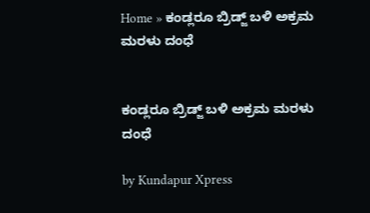Home » ಕಂಡ್ಲರೂ ಬ್ರಿಡ್ಜ್‌ ಬಳಿ ಅಕ್ರಮ ಮರಳು ದಂಧೆ


ಕಂಡ್ಲರೂ ಬ್ರಿಡ್ಜ್‌ ಬಳಿ ಅಕ್ರಮ ಮರಳು ದಂಧೆ

by Kundapur Xpress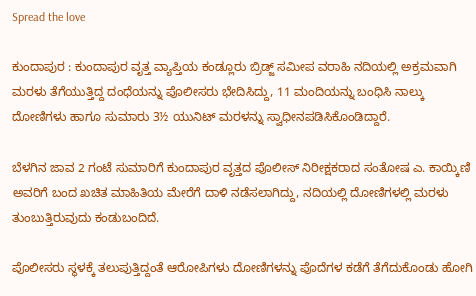Spread the love

ಕುಂದಾಪುರ : ಕುಂದಾಪುರ ವೃತ್ತ ವ್ಯಾಪ್ತಿಯ ಕಂಡ್ಲೂರು ಬ್ರಿಡ್ಜ್ ಸಮೀಪ ವರಾಹಿ ನದಿಯಲ್ಲಿ ಅಕ್ರಮವಾಗಿ ಮರಳು ತೆಗೆಯುತ್ತಿದ್ದ ದಂಧೆಯನ್ನು ಪೊಲೀಸರು ಭೇದಿಸಿದ್ದು, 11 ಮಂದಿಯನ್ನು ಬಂಧಿಸಿ ನಾಲ್ಕು ದೋಣಿಗಳು ಹಾಗೂ ಸುಮಾರು 3½ ಯುನಿಟ್ ಮರಳನ್ನು ಸ್ವಾಧೀನಪಡಿಸಿಕೊಂಡಿದ್ದಾರೆ.

ಬೆಳಗಿನ ಜಾವ 2 ಗಂಟೆ ಸುಮಾರಿಗೆ ಕುಂದಾಪುರ ವೃತ್ತದ ಪೊಲೀಸ್ ನಿರೀಕ್ಷಕರಾದ ಸಂತೋಷ ಎ. ಕಾಯ್ಕಿಣಿ ಅವರಿಗೆ ಬಂದ ಖಚಿತ ಮಾಹಿತಿಯ ಮೇರೆಗೆ ದಾಳಿ ನಡೆಸಲಾಗಿದ್ದು, ನದಿಯಲ್ಲಿ ದೋಣಿಗಳಲ್ಲಿ ಮರಳು ತುಂಬುತ್ತಿರುವುದು ಕಂಡುಬಂದಿದೆ.

ಪೊಲೀಸರು ಸ್ಥಳಕ್ಕೆ ತಲುಪುತ್ತಿದ್ದಂತೆ ಆರೋಪಿಗಳು ದೋಣಿಗಳನ್ನು ಪೊದೆಗಳ ಕಡೆಗೆ ತೆಗೆದುಕೊಂಡು ಹೋಗಿ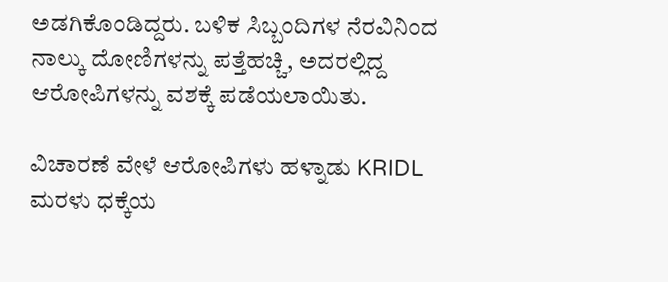ಅಡಗಿಕೊಂಡಿದ್ದರು. ಬಳಿಕ ಸಿಬ್ಬಂದಿಗಳ ನೆರವಿನಿಂದ ನಾಲ್ಕು ದೋಣಿಗಳನ್ನು ಪತ್ತೆಹಚ್ಚಿ, ಅದರಲ್ಲಿದ್ದ ಆರೋಪಿಗಳನ್ನು ವಶಕ್ಕೆ ಪಡೆಯಲಾಯಿತು.

ವಿಚಾರಣೆ ವೇಳೆ ಆರೋಪಿಗಳು ಹಳ್ನಾಡು KRIDL ಮರಳು ಧಕ್ಕೆಯ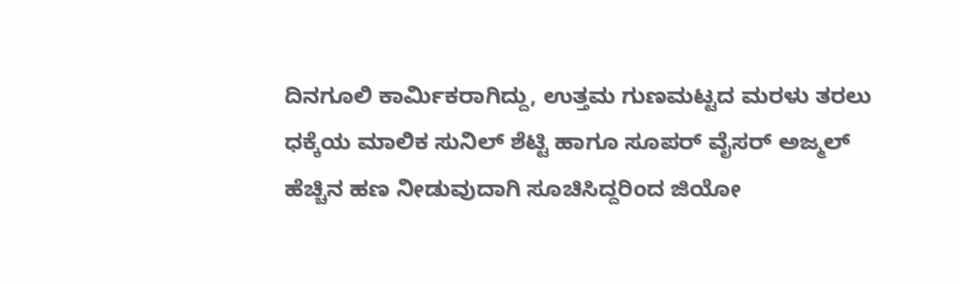ದಿನಗೂಲಿ ಕಾರ್ಮಿಕರಾಗಿದ್ದು, ಉತ್ತಮ ಗುಣಮಟ್ಟದ ಮರಳು ತರಲು ಧಕ್ಕೆಯ ಮಾಲಿಕ ಸುನಿಲ್ ಶೆಟ್ಟಿ ಹಾಗೂ ಸೂಪರ್ ವೈಸರ್ ಅಜ್ಮಲ್ ಹೆಚ್ಚಿನ ಹಣ ನೀಡುವುದಾಗಿ ಸೂಚಿಸಿದ್ದರಿಂದ ಜಿಯೋ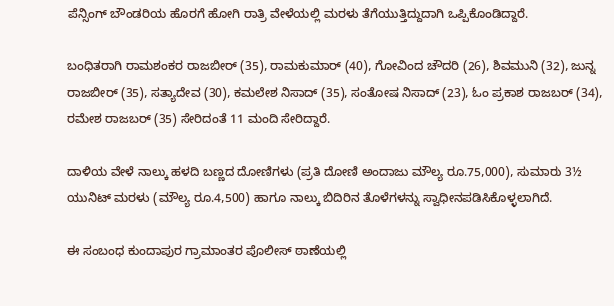ಪೆನ್ಸಿಂಗ್ ಬೌಂಡರಿಯ ಹೊರಗೆ ಹೋಗಿ ರಾತ್ರಿ ವೇಳೆಯಲ್ಲಿ ಮರಳು ತೆಗೆಯುತ್ತಿದ್ದುದಾಗಿ ಒಪ್ಪಿಕೊಂಡಿದ್ದಾರೆ.

ಬಂಧಿತರಾಗಿ ರಾಮಶಂಕರ ರಾಜಬೀರ್ (35), ರಾಮಕುಮಾರ್ (40), ಗೋವಿಂದ ಚೌದರಿ (26), ಶಿವಮುನಿ (32), ಜುನ್ನ ರಾಜಬೀರ್ (35), ಸತ್ಯಾದೇವ (30), ಕಮಲೇಶ ನಿಸಾದ್ (35), ಸಂತೋಷ ನಿಸಾದ್ (23), ಓಂ ಪ್ರಕಾಶ ರಾಜಬರ್ (34), ರಮೇಶ ರಾಜಬರ್ (35) ಸೇರಿದಂತೆ 11 ಮಂದಿ ಸೇರಿದ್ದಾರೆ.

ದಾಳಿಯ ವೇಳೆ ನಾಲ್ಕು ಹಳದಿ ಬಣ್ಣದ ದೋಣಿಗಳು (ಪ್ರತಿ ದೋಣಿ ಅಂದಾಜು ಮೌಲ್ಯ ರೂ.75,000), ಸುಮಾರು 3½ ಯುನಿಟ್ ಮರಳು (ಮೌಲ್ಯ ರೂ.4,500) ಹಾಗೂ ನಾಲ್ಕು ಬಿದಿರಿನ ತೊಳೆಗಳನ್ನು ಸ್ವಾಧೀನಪಡಿಸಿಕೊಳ್ಳಲಾಗಿದೆ.

ಈ ಸಂಬಂಧ ಕುಂದಾಪುರ ಗ್ರಾಮಾಂತರ ಪೊಲೀಸ್ ಠಾಣೆಯಲ್ಲಿ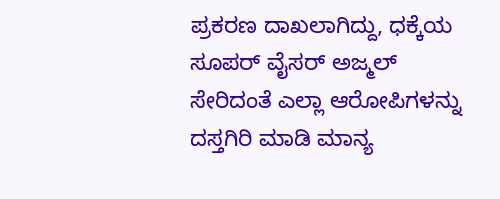ಪ್ರಕರಣ ದಾಖಲಾಗಿದ್ದು, ಧಕ್ಕೆಯ ಸೂಪರ್ ವೈಸರ್ ಅಜ್ಮಲ್ ಸೇರಿದಂತೆ ಎಲ್ಲಾ ಆರೋಪಿಗಳನ್ನು ದಸ್ತಗಿರಿ ಮಾಡಿ ಮಾನ್ಯ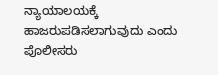ನ್ಯಾಯಾಲಯಕ್ಕೆ ಹಾಜರುಪಡಿಸಲಾಗುವುದು ಎಂದು ಪೊಲೀಸರು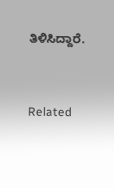ತಿಳಿಸಿದ್ದಾರೆ.



Related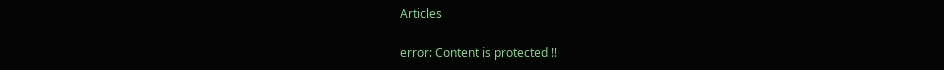Articles

error: Content is protected !!